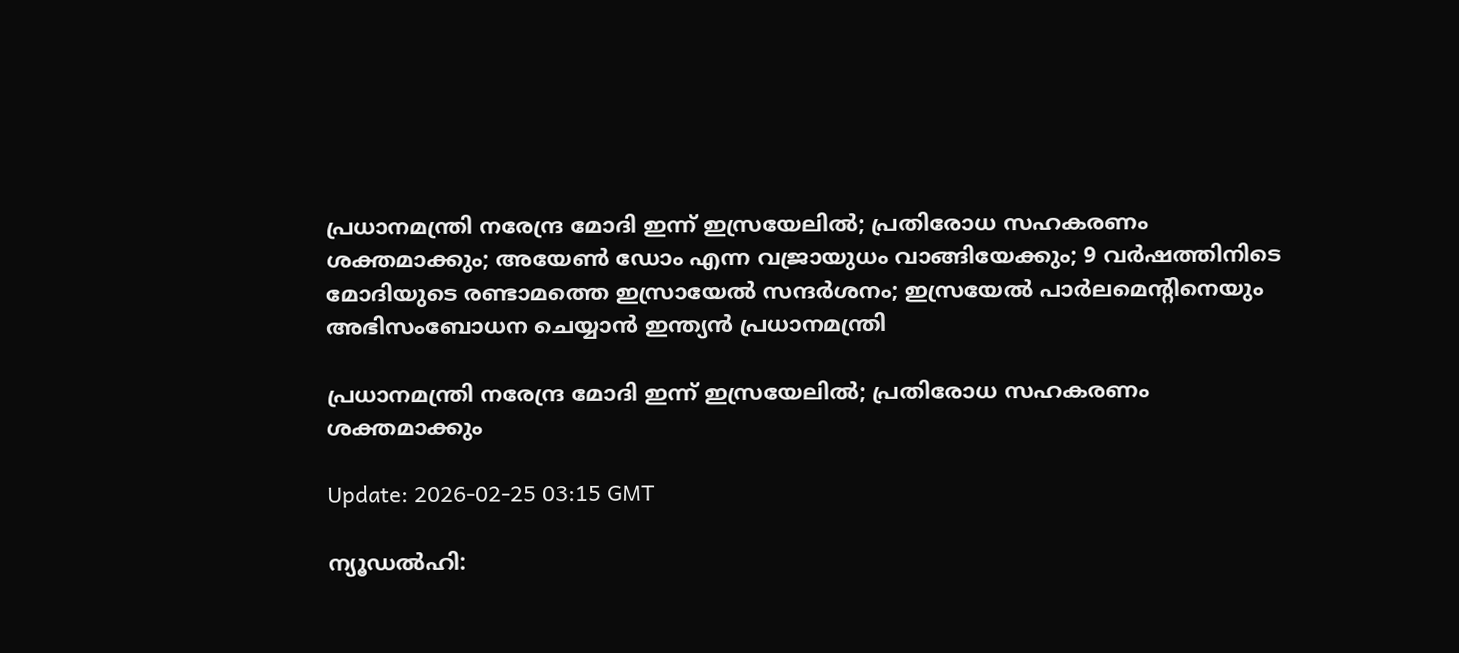പ്രധാനമന്ത്രി നരേന്ദ്ര മോദി ഇന്ന് ഇസ്രയേലില്‍; പ്രതിരോധ സഹകരണം ശക്തമാക്കും; അയേണ്‍ ഡോം എന്ന വജ്രായുധം വാങ്ങിയേക്കും; 9 വര്‍ഷത്തിനിടെ മോദിയുടെ രണ്ടാമത്തെ ഇസ്രായേല്‍ സന്ദര്‍ശനം; ഇസ്രയേല്‍ പാര്‍ലമെന്റിനെയും അഭിസംബോധന ചെയ്യാന്‍ ഇന്ത്യന്‍ പ്രധാനമന്ത്രി

പ്രധാനമന്ത്രി നരേന്ദ്ര മോദി ഇന്ന് ഇസ്രയേലില്‍; പ്രതിരോധ സഹകരണം ശക്തമാക്കും

Update: 2026-02-25 03:15 GMT

ന്യൂഡല്‍ഹി: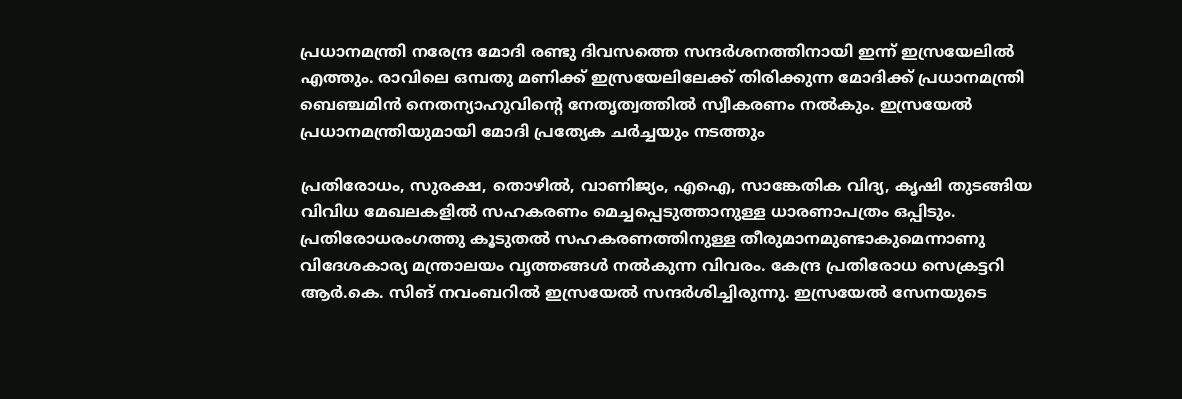പ്രധാനമന്ത്രി നരേന്ദ്ര മോദി രണ്ടു ദിവസത്തെ സന്ദര്‍ശനത്തിനായി ഇന്ന് ഇസ്രയേലില്‍ എത്തും. രാവിലെ ഒമ്പതു മണിക്ക് ഇസ്രയേലിലേക്ക് തിരിക്കുന്ന മോദിക്ക് പ്രധാനമന്ത്രി ബെഞ്ചമിന്‍ നെതന്യാഹുവിന്റെ നേതൃത്വത്തില്‍ സ്വീകരണം നല്‍കും. ഇസ്രയേല്‍ പ്രധാനമന്ത്രിയുമായി മോദി പ്രത്യേക ചര്‍ച്ചയും നടത്തും

പ്രതിരോധം, സുരക്ഷ, തൊഴില്‍, വാണിജ്യം, എഐ, സാങ്കേതിക വിദ്യ, കൃഷി തുടങ്ങിയ വിവിധ മേഖലകളില്‍ സഹകരണം മെച്ചപ്പെടുത്താനുള്ള ധാരണാപത്രം ഒപ്പിടും. പ്രതിരോധരംഗത്തു കൂടുതല്‍ സഹകരണത്തിനുള്ള തീരുമാനമുണ്ടാകുമെന്നാണു വിദേശകാര്യ മന്ത്രാലയം വൃത്തങ്ങള്‍ നല്‍കുന്ന വിവരം. കേന്ദ്ര പ്രതിരോധ സെക്രട്ടറി ആര്‍.കെ. സിങ് നവംബറില്‍ ഇസ്രയേല്‍ സന്ദര്‍ശിച്ചിരുന്നു. ഇസ്രയേല്‍ സേനയുടെ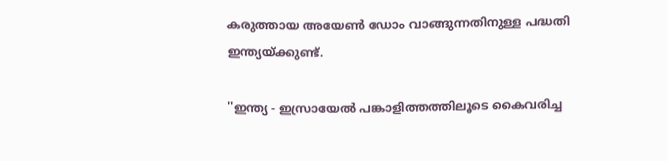കരുത്തായ അയേണ്‍ ഡോം വാങ്ങുന്നതിനുള്ള പദ്ധതി ഇന്ത്യയ്ക്കുണ്ട്.

''ഇന്ത്യ - ഇസ്രായേല്‍ പങ്കാളിത്തത്തിലൂടെ കൈവരിച്ച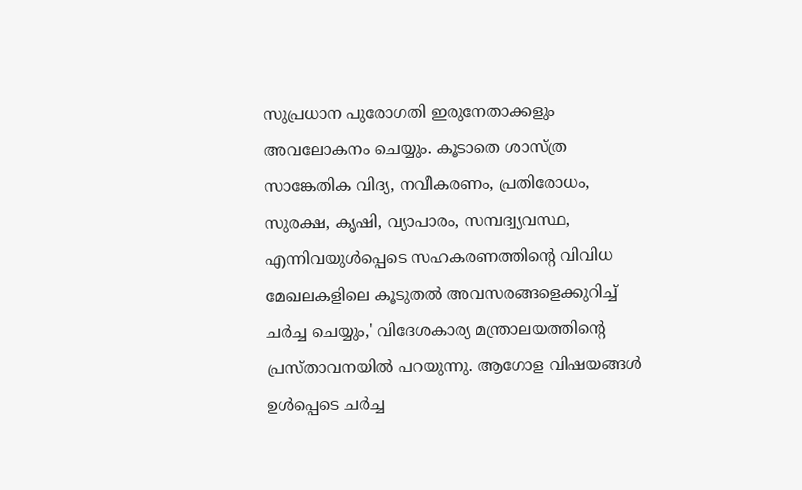സുപ്രധാന പുരോഗതി ഇരുനേതാക്കളും അവലോകനം ചെയ്യും. കൂടാതെ ശാസ്ത്ര സാങ്കേതിക വിദ്യ, നവീകരണം, പ്രതിരോധം, സുരക്ഷ, കൃഷി, വ്യാപാരം, സമ്പദ്വ്യവസ്ഥ, എന്നിവയുള്‍പ്പെടെ സഹകരണത്തിന്റെ വിവിധ മേഖലകളിലെ കൂടുതല്‍ അവസരങ്ങളെക്കുറിച്ച് ചര്‍ച്ച ചെയ്യും,' വിദേശകാര്യ മന്ത്രാലയത്തിന്റെ പ്രസ്താവനയില്‍ പറയുന്നു. ആഗോള വിഷയങ്ങള്‍ ഉള്‍പ്പെടെ ചര്‍ച്ച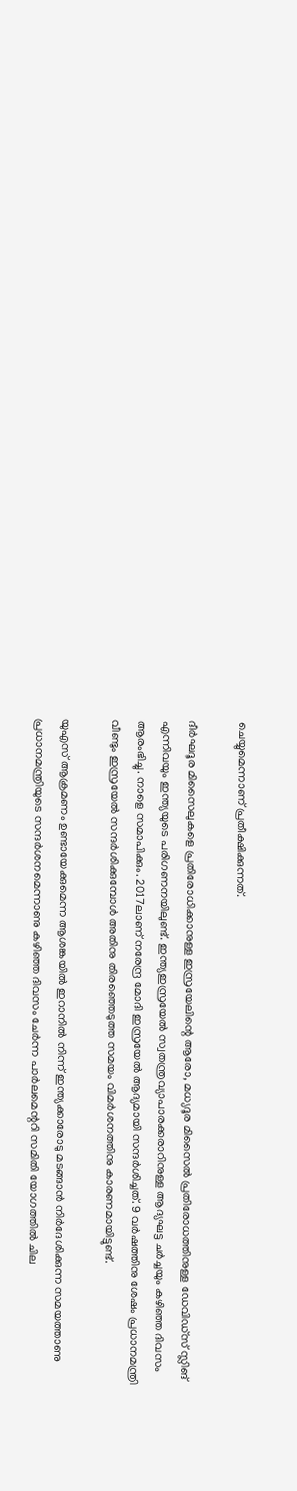ചെയ്യുമെന്നാണ് പ്രതീക്ഷിക്കുന്നത്.

ദീര്‍ഘദൂര മിസൈലുകളെ പ്രതിരോധിക്കാനുള്ള ഇസ്രയേലിന്റെ ആരോ, മധ്യദൂര മിസൈല്‍ പ്രതിരോധത്തിനുള്ള ഡേവിഡ്‌സ് സ്ലിങ് എന്നിവയും ഇന്ത്യയുടെ പരിഗണനയിലുണ്ട്. ഇന്ത്യഇസ്രയേല്‍ സ്വതന്ത്രവ്യാപാരക്കരാറിനുള്ള ആദ്യഘട്ട ചര്‍ച്ചയും കഴിഞ്ഞ ദിവസം ആരംഭിച്ചു. നാളെ സമാപിക്കും. 2017ലാണ് നരേന്ദ്ര മോദി ഇസ്രയേല്‍ ആദ്യമായി സന്ദര്‍ശിച്ചത്. 9 വര്‍ഷത്തിനു ശേഷം പ്രധാനമന്ത്രി വീണ്ടും ഇസ്രയേല്‍ സന്ദര്‍ശിക്കുമ്പോള്‍ അതിനു തിരഞ്ഞെടുത്ത സമയം വിമര്‍ശനത്തിനു കാരണമായിട്ടുണ്ട്.

യുഎസ് ആക്രമണം ഉണ്ടായേക്കുമെന്ന ആശങ്കയില്‍ ഇറാനില്‍ നിന്ന് ഇന്ത്യക്കാരോടു മടങ്ങാന്‍ നിര്‍ദേശിക്കുന്ന സമയത്താണു പ്രധാനമന്ത്രിയുടെ സന്ദര്‍ശനമെന്നാണു കഴിഞ്ഞ ദിവസം ചേര്‍ന്ന പാര്‍ലമെന്ററി സമിതി യോഗത്തില്‍ ചില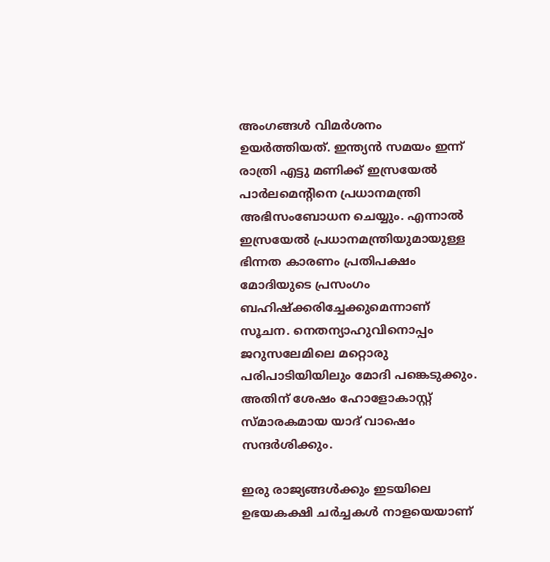അംഗങ്ങള്‍ വിമര്‍ശനം ഉയര്‍ത്തിയത്. ഇന്ത്യന്‍ സമയം ഇന്ന് രാത്രി എട്ടു മണിക്ക് ഇസ്രയേല്‍ പാര്‍ലമെന്റിനെ പ്രധാനമന്ത്രി അഭിസംബോധന ചെയ്യും. എന്നാല്‍ ഇസ്രയേല്‍ പ്രധാനമന്ത്രിയുമായുള്ള ഭിന്നത കാരണം പ്രതിപക്ഷം മോദിയുടെ പ്രസംഗം ബഹിഷ്‌ക്കരിച്ചേക്കുമെന്നാണ് സൂചന. നെതന്യാഹുവിനൊപ്പം ജറുസലേമിലെ മറ്റൊരു പരിപാടിയിയിലും മോദി പങ്കെടുക്കും. അതിന് ശേഷം ഹോളോകാസ്റ്റ് സ്മാരകമായ യാദ് വാഷെം സന്ദര്‍ശിക്കും.

ഇരു രാജ്യങ്ങള്‍ക്കും ഇടയിലെ ഉഭയകക്ഷി ചര്‍ച്ചകള്‍ നാളയെയാണ്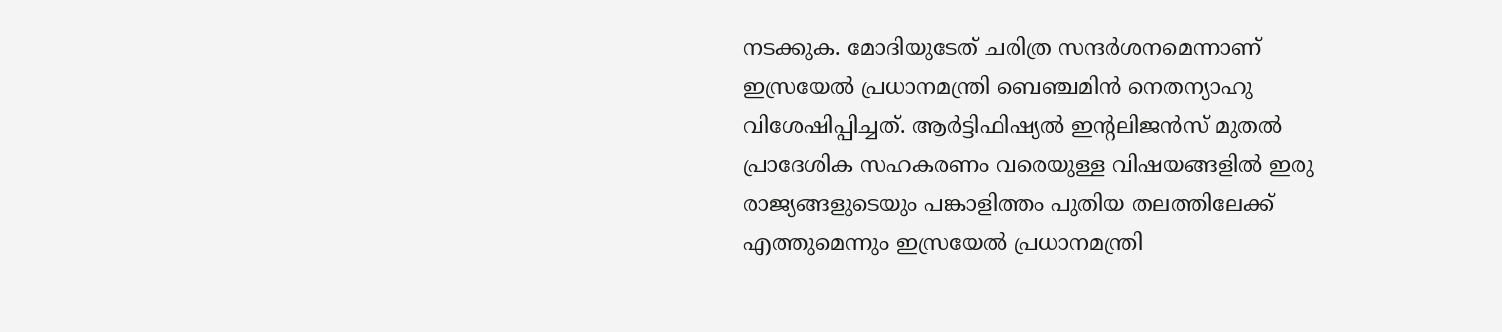നടക്കുക. മോദിയുടേത് ചരിത്ര സന്ദര്‍ശനമെന്നാണ് ഇസ്രയേല്‍ പ്രധാനമന്ത്രി ബെഞ്ചമിന്‍ നെതന്യാഹു വിശേഷിപ്പിച്ചത്. ആര്‍ട്ടിഫിഷ്യല്‍ ഇന്റലിജന്‍സ് മുതല്‍ പ്രാദേശിക സഹകരണം വരെയുള്ള വിഷയങ്ങളില്‍ ഇരു രാജ്യങ്ങളുടെയും പങ്കാളിത്തം പുതിയ തലത്തിലേക്ക് എത്തുമെന്നും ഇസ്രയേല്‍ പ്രധാനമന്ത്രി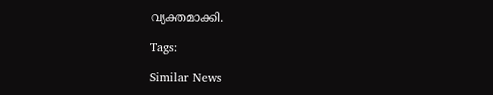വ്യക്തമാക്കി.

Tags:

Similar News